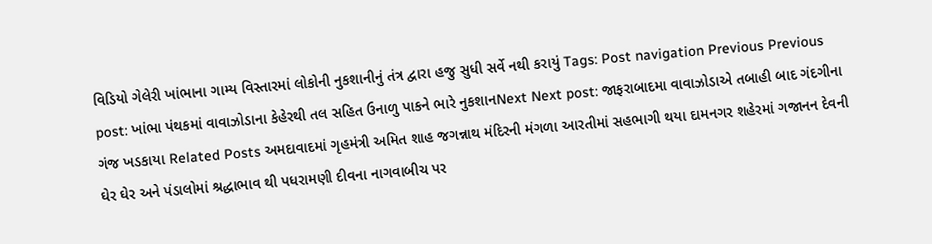વિડિયો ગેલેરી ખાંભાના ગામ્ય વિસ્તારમાં લોકોની નુકશાનીનું તંત્ર દ્વારા હજુ સુધી સર્વે નથી કરાયું Tags: Post navigation Previous Previous post: ખાંભા પંથકમાં વાવાઝોડાના કેહેરથી તલ સહિત ઉનાળુ પાકને ભારે નુકશાનNext Next post: જાફરાબાદમા વાવાઝોડાએ તબાહી બાદ ગંદગીના ગંજ ખડકાયા Related Posts અમદાવાદમાં ગૃહમંત્રી અમિત શાહ જગન્નાથ મંદિરની મંગળા આરતીમાં સહભાગી થયા દામનગર શહેરમાં ગજાનન દેવની ઘેર ઘેર અને પંડાલોમાં શ્રદ્ધાભાવ થી પધરામણી દીવના નાગવાબીચ પર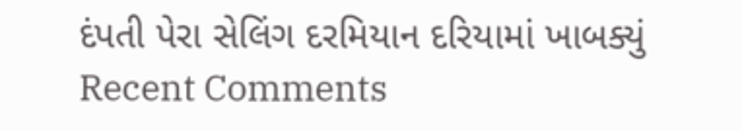દંપતી પેરા સેલિંગ દરમિયાન દરિયામાં ખાબક્યું
Recent Comments